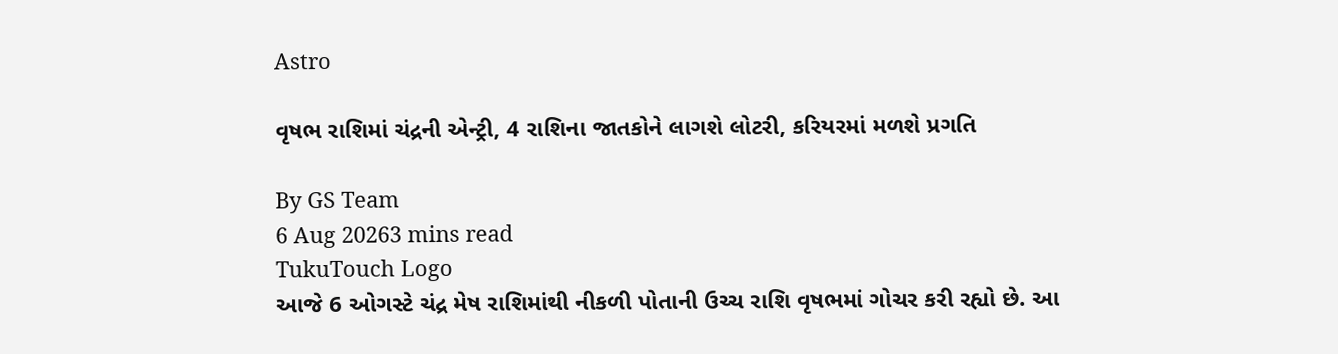Astro

વૃષભ રાશિમાં ચંદ્રની એન્ટ્રી, 4 રાશિના જાતકોને લાગશે લોટરી, કરિયરમાં મળશે પ્રગતિ

By GS Team
6 Aug 20263 mins read
TukuTouch Logo
આજે 6 ઓગસ્ટે ચંદ્ર મેષ રાશિમાંથી નીકળી પોતાની ઉચ્ચ રાશિ વૃષભમાં ગોચર કરી રહ્યો છે. આ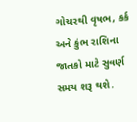ગોચરથી વૃષભ, કર્ક અને કુંભ રાશિના જાતકો માટે સુવર્ણ સમય શરૂ થશે.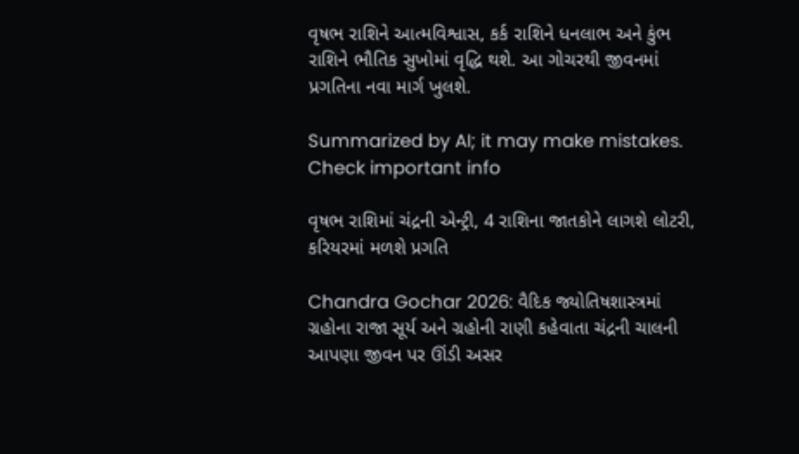વૃષભ રાશિને આત્મવિશ્વાસ, કર્ક રાશિને ધનલાભ અને કુંભ રાશિને ભૌતિક સુખોમાં વૃદ્ધિ થશે. આ ગોચરથી જીવનમાં પ્રગતિના નવા માર્ગ ખુલશે.

Summarized by AI; it may make mistakes. Check important info

વૃષભ રાશિમાં ચંદ્રની એન્ટ્રી, 4 રાશિના જાતકોને લાગશે લોટરી, કરિયરમાં મળશે પ્રગતિ

Chandra Gochar 2026: વૈદિક જ્યોતિષશાસ્ત્રમાં ગ્રહોના રાજા સૂર્ય અને ગ્રહોની રાણી કહેવાતા ચંદ્રની ચાલની આપણા જીવન પર ઊંડી અસર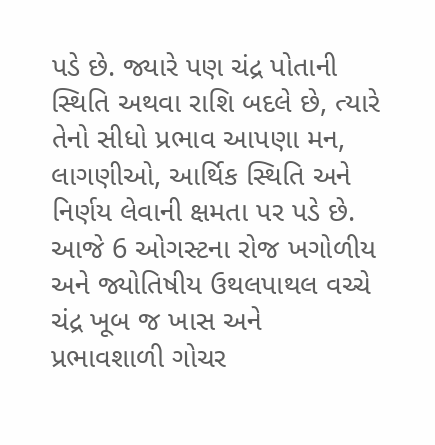પડે છે. જ્યારે પણ ચંદ્ર પોતાની સ્થિતિ અથવા રાશિ બદલે છે, ત્યારે તેનો સીધો પ્રભાવ આપણા મન, લાગણીઓ, આર્થિક સ્થિતિ અને નિર્ણય લેવાની ક્ષમતા પર પડે છે. આજે 6 ઓગસ્ટના રોજ ખગોળીય અને જ્યોતિષીય ઉથલપાથલ વચ્ચે ચંદ્ર ખૂબ જ ખાસ અને પ્રભાવશાળી ગોચર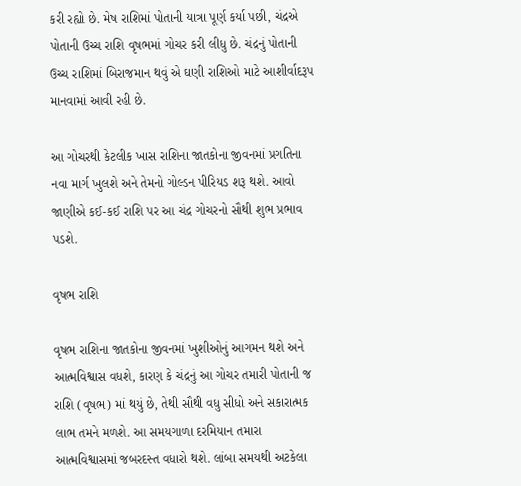કરી રહ્યો છે. મેષ રાશિમાં પોતાની યાત્રા પૂર્ણ કર્યા પછી, ચંદ્રએ પોતાની ઉચ્ચ રાશિ વૃષભમાં ગોચર કરી લીધુ છે. ચંદ્રનું પોતાની ઉચ્ચ રાશિમાં બિરાજમાન થવું એ ઘણી રાશિઓ માટે આશીર્વાદરૂપ માનવામાં આવી રહી છે.

આ ગોચરથી કેટલીક ખાસ રાશિના જાતકોના જીવનમાં પ્રગતિના નવા માર્ગ ખુલશે અને તેમનો ગોલ્ડન પીરિયડ શરૂ થશે. આવો જાણીએ કઈ-કઈ રાશિ પર આ ચંદ્ર ગોચરનો સૌથી શુભ પ્રભાવ પડશે.

વૃષભ રાશિ

વૃષભ રાશિના જાતકોના જીવનમાં ખુશીઓનું આગમન થશે અને આત્મવિશ્વાસ વધશે, કારણ કે ચંદ્રનું આ ગોચર તમારી પોતાની જ રાશિ (વૃષભ) માં થયું છે, તેથી સૌથી વધુ સીધો અને સકારાત્મક લાભ તમને મળશે. આ સમયગાળા દરમિયાન તમારા આત્મવિશ્વાસમાં જબરદસ્ત વધારો થશે. લાંબા સમયથી અટકેલા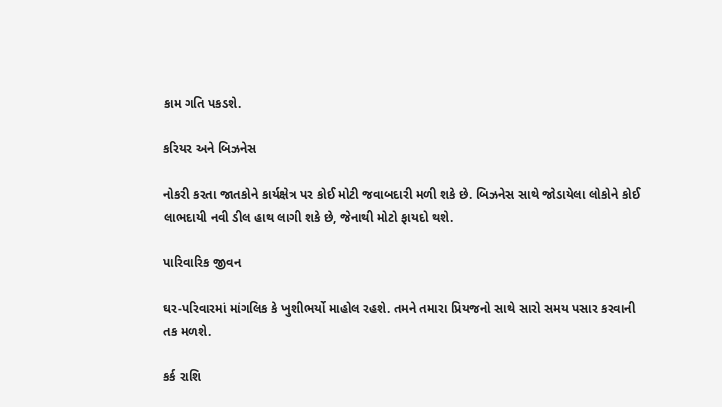કામ ગતિ પકડશે.

કરિયર અને બિઝનેસ

નોકરી કરતા જાતકોને કાર્યક્ષેત્ર પર કોઈ મોટી જવાબદારી મળી શકે છે. બિઝનેસ સાથે જોડાયેલા લોકોને કોઈ લાભદાયી નવી ડીલ હાથ લાગી શકે છે, જેનાથી મોટો ફાયદો થશે.

પારિવારિક જીવન

ઘર-પરિવારમાં માંગલિક કે ખુશીભર્યો માહોલ રહશે. તમને તમારા પ્રિયજનો સાથે સારો સમય પસાર કરવાની તક મળશે.

કર્ક રાશિ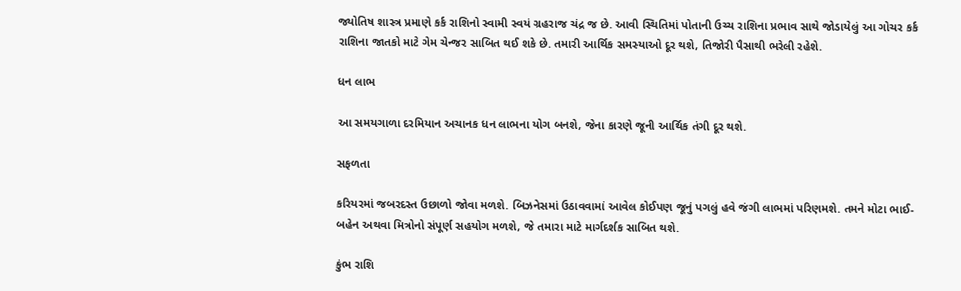જ્યોતિષ શાસ્ત્ર પ્રમાણે કર્ક રાશિનો સ્વામી સ્વયં ગ્રહરાજ ચંદ્ર જ છે. આવી સ્થિતિમાં પોતાની ઉચ્ચ રાશિના પ્રભાવ સાથે જોડાયેલું આ ગોચર કર્ક રાશિના જાતકો માટે ગેમ ચેન્જર સાબિત થઈ શકે છે. તમારી આર્થિક સમસ્યાઓ દૂર થશે, તિજોરી પૈસાથી ભરેલી રહેશે.

ધન લાભ

આ સમયગાળા દરમિયાન અચાનક ધન લાભના યોગ બનશે, જેના કારણે જૂની આર્થિક તંગી દૂર થશે.

સફળતા

કરિયરમાં જબરદસ્ત ઉછાળો જોવા મળશે. બિઝનેસમાં ઉઠાવવામાં આવેલ કોઈપણ જૂનું પગલું હવે જંગી લાભમાં પરિણમશે. તમને મોટા ભાઈ-બહેન અથવા મિત્રોનો સંપૂર્ણ સહયોગ મળશે, જે તમારા માટે માર્ગદર્શક સાબિત થશે.

કુંભ રાશિ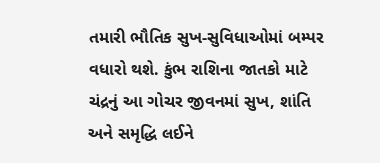તમારી ભૌતિક સુખ-સુવિધાઓમાં બમ્પર વધારો થશે. કુંભ રાશિના જાતકો માટે ચંદ્રનું આ ગોચર જીવનમાં સુખ, શાંતિ અને સમૃદ્ધિ લઈને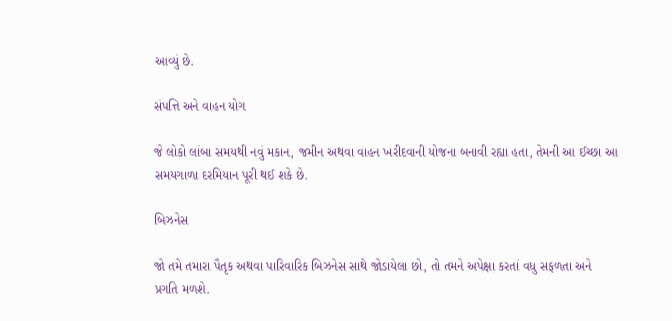આવ્યું છે.

સંપત્તિ અને વાહન યોગ

જે લોકો લાંબા સમયથી નવું મકાન, જમીન અથવા વાહન ખરીદવાની યોજના બનાવી રહ્યા હતા, તેમની આ ઈચ્છા આ સમયગાળા દરમિયાન પૂરી થઈ શકે છે.

બિઝનેસ

જો તમે તમારા પૈતૃક અથવા પારિવારિક બિઝનેસ સાથે જોડાયેલા છો, તો તમને અપેક્ષા કરતાં વધુ સફળતા અને પ્રગતિ મળશે.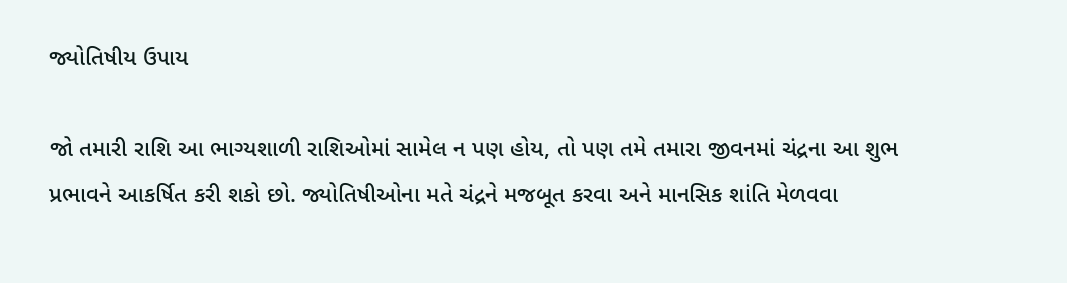જ્યોતિષીય ઉપાય

જો તમારી રાશિ આ ભાગ્યશાળી રાશિઓમાં સામેલ ન પણ હોય, તો પણ તમે તમારા જીવનમાં ચંદ્રના આ શુભ પ્રભાવને આકર્ષિત કરી શકો છો. જ્યોતિષીઓના મતે ચંદ્રને મજબૂત કરવા અને માનસિક શાંતિ મેળવવા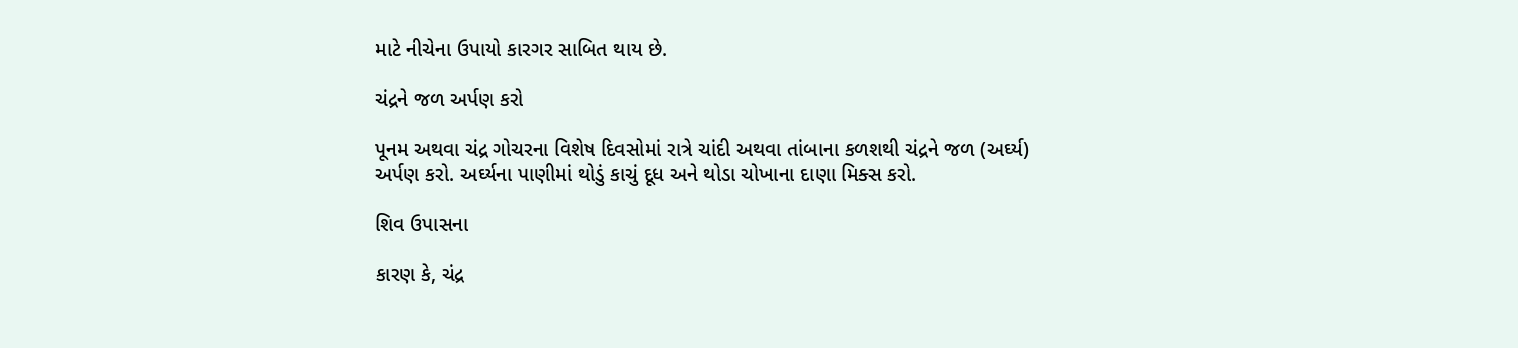માટે નીચેના ઉપાયો કારગર સાબિત થાય છે.

ચંદ્રને જળ અર્પણ કરો

પૂનમ અથવા ચંદ્ર ગોચરના વિશેષ દિવસોમાં રાત્રે ચાંદી અથવા તાંબાના કળશથી ચંદ્રને જળ (અર્ઘ્ય) અર્પણ કરો. અર્ઘ્યના પાણીમાં થોડું કાચું દૂધ અને થોડા ચોખાના દાણા મિક્સ કરો.

શિવ ઉપાસના

કારણ કે, ચંદ્ર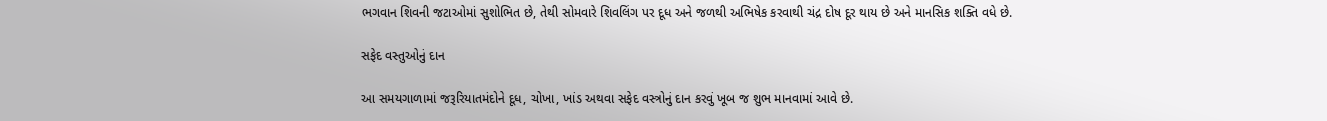ભગવાન શિવની જટાઓમાં સુશોભિત છે, તેથી સોમવારે શિવલિંગ પર દૂધ અને જળથી અભિષેક કરવાથી ચંદ્ર દોષ દૂર થાય છે અને માનસિક શક્તિ વધે છે.

સફેદ વસ્તુઓનું દાન

આ સમયગાળામાં જરૂરિયાતમંદોને દૂધ, ચોખા, ખાંડ અથવા સફેદ વસ્ત્રોનું દાન કરવું ખૂબ જ શુભ માનવામાં આવે છે.